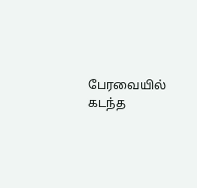பேரவையில் கடந்த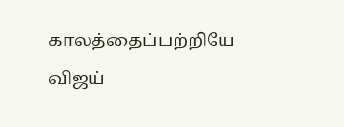காலத்தைப்பற்றியே விஜய்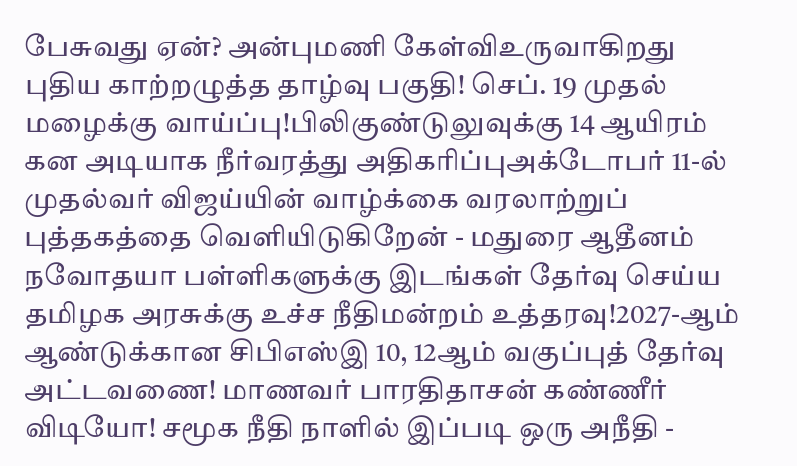பேசுவது ஏன்? அன்புமணி கேள்விஉருவாகிறது புதிய காற்றழுத்த தாழ்வு பகுதி! செப். 19 முதல் மழைக்கு வாய்ப்பு!பிலிகுண்டுலுவுக்கு 14 ஆயிரம் கன அடியாக நீர்வரத்து அதிகரிப்புஅக்டோபர் 11-ல் முதல்வர் விஜய்யின் வாழ்க்கை வரலாற்றுப் புத்தகத்தை வெளியிடுகிறேன் - மதுரை ஆதீனம் நவோதயா பள்ளிகளுக்கு இடங்கள் தேர்வு செய்ய தமிழக அரசுக்கு உச்ச நீதிமன்றம் உத்தரவு!2027-ஆம் ஆண்டுக்கான சிபிஎஸ்இ 10, 12ஆம் வகுப்புத் தேர்வு அட்டவணை! மாணவர் பாரதிதாசன் கண்ணீர் விடியோ! சமூக நீதி நாளில் இப்படி ஒரு அநீதி -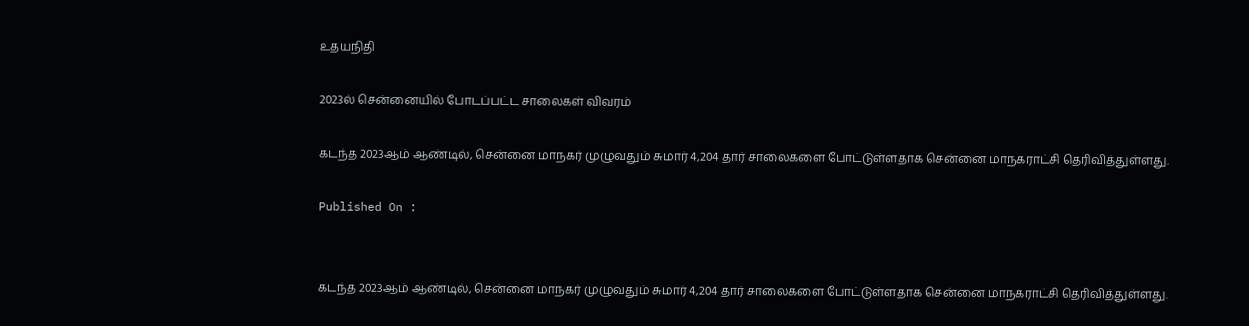உதயநிதி

2023ல் சென்னையில் போடப்பட்ட சாலைகள் விவரம்

கடந்த 2023ஆம் ஆண்டில், சென்னை மாநகர் முழுவதும் சுமார் 4,204 தார் சாலைகளை போட்டுள்ளதாக சென்னை மாநகராட்சி தெரிவித்துள்ளது.

Published On :


கடந்த 2023ஆம் ஆண்டில், சென்னை மாநகர் முழுவதும் சுமார் 4,204 தார் சாலைகளை போட்டுள்ளதாக சென்னை மாநகராட்சி தெரிவித்துள்ளது.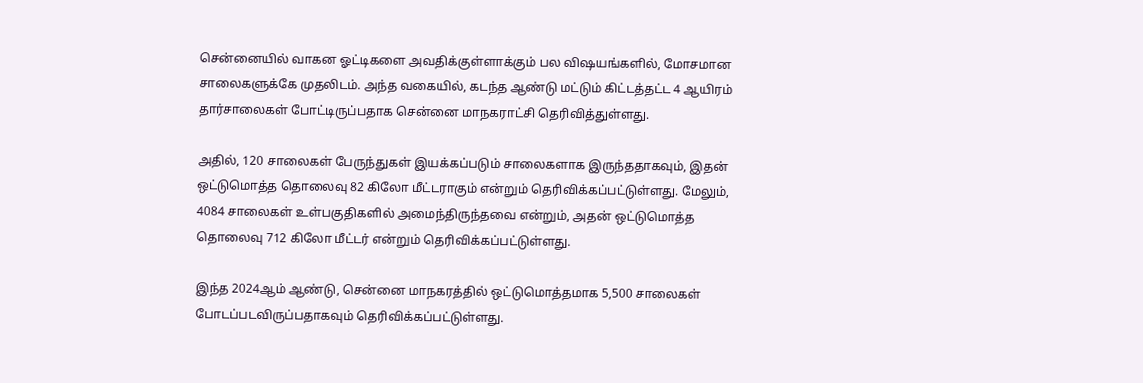சென்னையில் வாகன ஓட்டிகளை அவதிக்குள்ளாக்கும் பல விஷயங்களில், மோசமான சாலைகளுக்கே முதலிடம். அந்த வகையில், கடந்த ஆண்டு மட்டும் கிட்டத்தட்ட 4 ஆயிரம் தார்சாலைகள் போட்டிருப்பதாக சென்னை மாநகராட்சி தெரிவித்துள்ளது.

அதில், 120 சாலைகள் பேருந்துகள் இயக்கப்படும் சாலைகளாக இருந்ததாகவும், இதன் ஒட்டுமொத்த தொலைவு 82 கிலோ மீட்டராகும் என்றும் தெரிவிக்கப்பட்டுள்ளது. மேலும், 4084 சாலைகள் உள்பகுதிகளில் அமைந்திருந்தவை என்றும், அதன் ஒட்டுமொத்த தொலைவு 712 கிலோ மீட்டர் என்றும் தெரிவிக்கப்பட்டுள்ளது.

இந்த 2024ஆம் ஆண்டு, சென்னை மாநகரத்தில் ஒட்டுமொத்தமாக 5,500 சாலைகள் போடப்படவிருப்பதாகவும் தெரிவிக்கப்பட்டுள்ளது.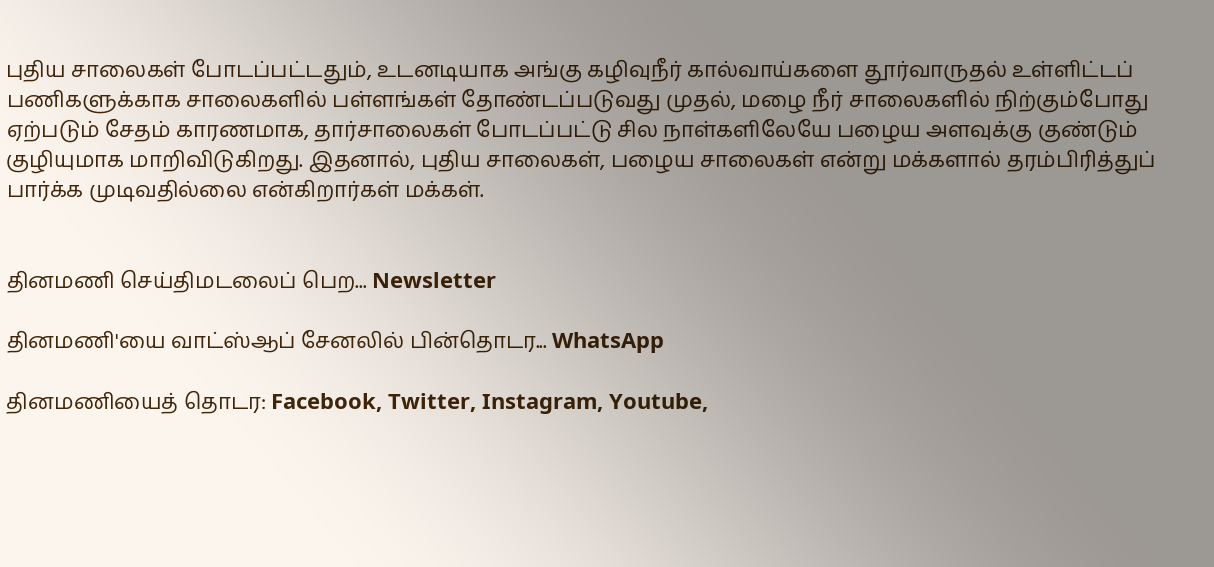புதிய சாலைகள் போடப்பட்டதும், உடனடியாக அங்கு கழிவுநீர் கால்வாய்களை தூர்வாருதல் உள்ளிட்டப் பணிகளுக்காக சாலைகளில் பள்ளங்கள் தோண்டப்படுவது முதல், மழை நீர் சாலைகளில் நிற்கும்போது ஏற்படும் சேதம் காரணமாக, தார்சாலைகள் போடப்பட்டு சில நாள்களிலேயே பழைய அளவுக்கு குண்டும் குழியுமாக மாறிவிடுகிறது. இதனால், புதிய சாலைகள், பழைய சாலைகள் என்று மக்களால் தரம்பிரித்துப் பார்க்க முடிவதில்லை என்கிறார்கள் மக்கள்.


தினமணி செய்திமடலைப் பெற... Newsletter

தினமணி'யை வாட்ஸ்ஆப் சேனலில் பின்தொடர... WhatsApp

தினமணியைத் தொடர: Facebook, Twitter, Instagram, Youtube,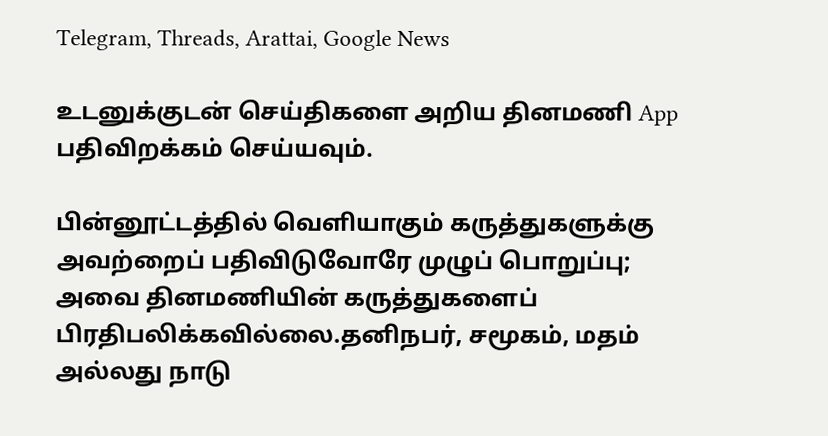Telegram, Threads, Arattai, Google News

உடனுக்குடன் செய்திகளை அறிய தினமணி App பதிவிறக்கம் செய்யவும்.

பின்னூட்டத்தில் வெளியாகும் கருத்துகளுக்கு அவற்றைப் பதிவிடுவோரே முழுப் பொறுப்பு; அவை தினமணியின் கருத்துகளைப் பிரதிபலிக்கவில்லை.தனிநபர், சமூகம், மதம் அல்லது நாடு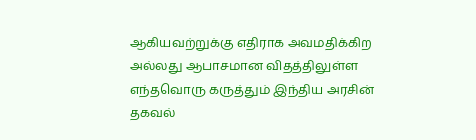ஆகியவற்றுக்கு எதிராக அவமதிக்கிற அல்லது ஆபாசமான விதத்திலுள்ள எந்தவொரு கருத்தும் இந்திய அரசின் தகவல்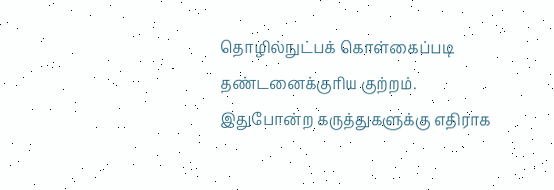தொழில்நுட்பக் கொள்கைப்படி தண்டனைக்குரிய குற்றம். இதுபோன்ற கருத்துகளுக்கு எதிராக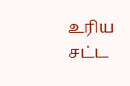உரிய சட்ட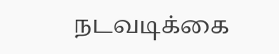நடவடிக்கை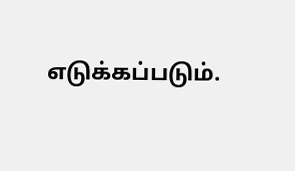எடுக்கப்படும்.